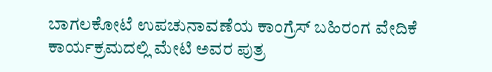ಬಾಗಲಕೋಟೆ ಉಪಚುನಾವಣೆಯ ಕಾಂಗ್ರೆಸ್ ಬಹಿರಂಗ ವೇದಿಕೆ ಕಾರ್ಯಕ್ರಮದಲ್ಲಿ ಮೇಟಿ ಅವರ ಪುತ್ರ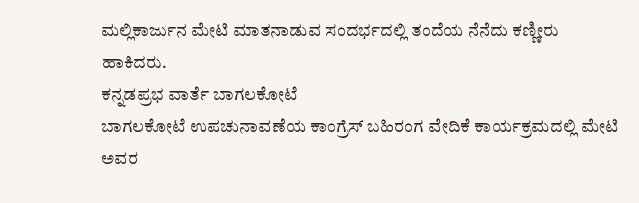ಮಲ್ಲಿಕಾರ್ಜುನ ಮೇಟಿ ಮಾತನಾಡುವ ಸಂದರ್ಭದಲ್ಲಿ ತಂದೆಯ ನೆನೆದು ಕಣ್ಣೀರು ಹಾಕಿದರು.
ಕನ್ನಡಪ್ರಭ ವಾರ್ತೆ ಬಾಗಲಕೋಟೆ
ಬಾಗಲಕೋಟೆ ಉಪಚುನಾವಣೆಯ ಕಾಂಗ್ರೆಸ್ ಬಹಿರಂಗ ವೇದಿಕೆ ಕಾರ್ಯಕ್ರಮದಲ್ಲಿ ಮೇಟಿ ಅವರ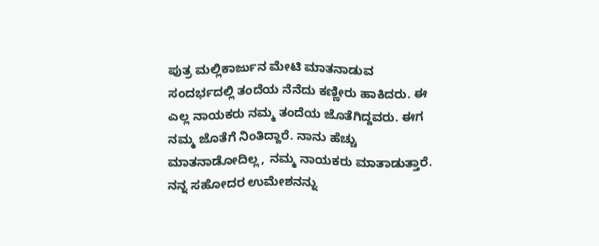ಪುತ್ರ ಮಲ್ಲಿಕಾರ್ಜುನ ಮೇಟಿ ಮಾತನಾಡುವ ಸಂದರ್ಭದಲ್ಲಿ ತಂದೆಯ ನೆನೆದು ಕಣ್ಣೀರು ಹಾಕಿದರು. ಈ ಎಲ್ಲ ನಾಯಕರು ನಮ್ಮ ತಂದೆಯ ಜೊತೆಗಿದ್ದವರು. ಈಗ ನಮ್ಮ ಜೊತೆಗೆ ನಿಂತಿದ್ದಾರೆ. ನಾನು ಹೆಚ್ಚು ಮಾತನಾಡೋದಿಲ್ಲ, ನಮ್ಮ ನಾಯಕರು ಮಾತಾಡುತ್ತಾರೆ. ನನ್ನ ಸಹೋದರ ಉಮೇಶನನ್ನು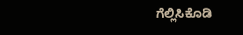ಗೆಲ್ಲಿಸಿಕೊಡಿ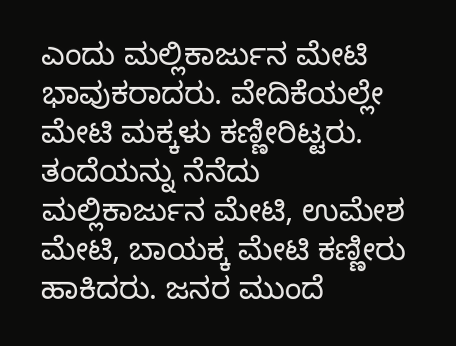ಎಂದು ಮಲ್ಲಿಕಾರ್ಜುನ ಮೇಟಿ ಭಾವುಕರಾದರು. ವೇದಿಕೆಯಲ್ಲೇ ಮೇಟಿ ಮಕ್ಕಳು ಕಣ್ಣೀರಿಟ್ಟರು. ತಂದೆಯನ್ನು ನೆನೆದು ಮಲ್ಲಿಕಾರ್ಜುನ ಮೇಟಿ, ಉಮೇಶ ಮೇಟಿ, ಬಾಯಕ್ಕ ಮೇಟಿ ಕಣ್ಣೀರು ಹಾಕಿದರು. ಜನರ ಮುಂದೆ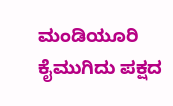ಮಂಡಿಯೂರಿ ಕೈಮುಗಿದು ಪಕ್ಷದ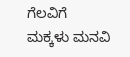ಗೆಲವಿಗೆ ಮಕ್ಕಳು ಮನವಿ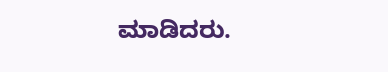ಮಾಡಿದರು.